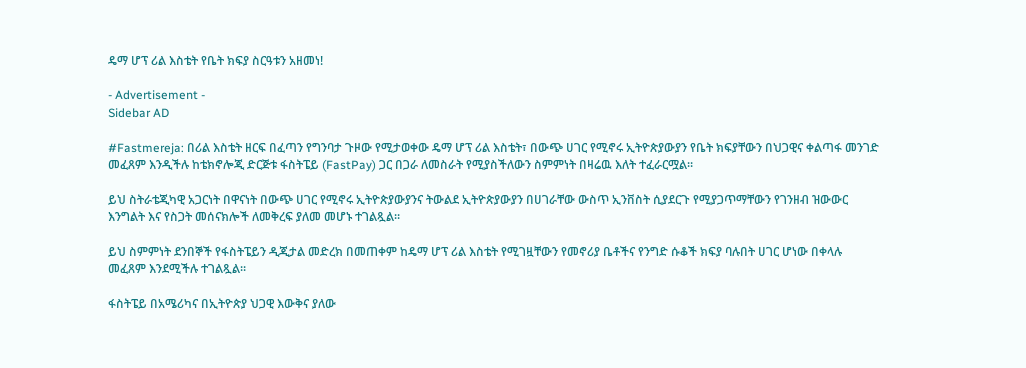ዴማ ሆፕ ሪል እስቴት የቤት ክፍያ ስርዓቱን አዘመነ!

- Advertisement -
Sidebar AD

#Fastmereja: በሪል እስቴት ዘርፍ በፈጣን የግንባታ ጉዞው የሚታወቀው ዴማ ሆፕ ሪል እስቴት፣ በውጭ ሀገር የሚኖሩ ኢትዮጵያውያን የቤት ክፍያቸውን በህጋዊና ቀልጣፋ መንገድ መፈጸም እንዲችሉ ከቴክኖሎጂ ድርጅቱ ፋስትፔይ (FastPay) ጋር በጋራ ለመስራት የሚያስችለውን ስምምነት በዛሬዉ እለት ተፈራርሟል።

ይህ ስትራቴጂካዊ አጋርነት በዋናነት በውጭ ሀገር የሚኖሩ ኢትዮጵያውያንና ትውልደ ኢትዮጵያውያን በሀገራቸው ውስጥ ኢንቨስት ሲያደርጉ የሚያጋጥማቸውን የገንዘብ ዝውውር እንግልት እና የስጋት መሰናክሎች ለመቅረፍ ያለመ መሆኑ ተገልጿል።

ይህ ስምምነት ደንበኞች የፋስትፔይን ዲጂታል መድረክ በመጠቀም ከዴማ ሆፕ ሪል እስቴት የሚገዟቸውን የመኖሪያ ቤቶችና የንግድ ሱቆች ክፍያ ባሉበት ሀገር ሆነው በቀላሉ መፈጸም እንደሚችሉ ተገልጿል።

ፋስትፔይ በአሜሪካና በኢትዮጵያ ህጋዊ እውቅና ያለው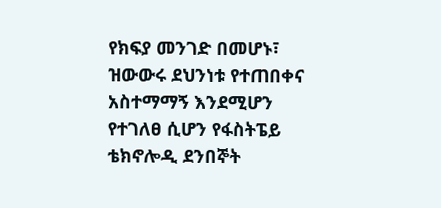የክፍያ መንገድ በመሆኑ፣ ዝውውሩ ደህንነቱ የተጠበቀና አስተማማኝ እንደሚሆን የተገለፀ ሲሆን የፋስትፔይ ቴክኖሎዲ ደንበኞት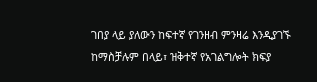ገበያ ላይ ያለውን ከፍተኛ የገንዘብ ምንዛሬ እንዲያገኙ ከማስቻሉም በላይ፣ ዝቅተኛ የአገልግሎት ክፍያ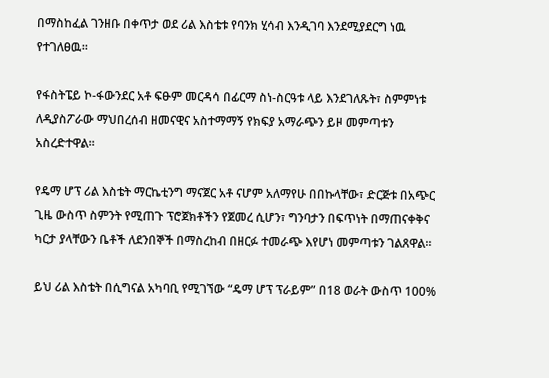በማስከፈል ገንዘቡ በቀጥታ ወደ ሪል እስቴቱ የባንክ ሂሳብ እንዲገባ እንደሚያደርግ ነዉ የተገለፀዉ።

የፋስትፔይ ኮ-ፋውንደር አቶ ፍፁም መርዳሳ በፊርማ ስነ-ስርዓቱ ላይ እንደገለጹት፣ ስምምነቱ ለዲያስፖራው ማህበረሰብ ዘመናዊና አስተማማኝ የክፍያ አማራጭን ይዞ መምጣቱን አስረድተዋል።

የዴማ ሆፕ ሪል እስቴት ማርኬቲንግ ማናጀር አቶ ናሆም አለማየሁ በበኩላቸው፣ ድርጅቱ በአጭር ጊዜ ውስጥ ስምንት የሚጠጉ ፕሮጀክቶችን የጀመረ ሲሆን፣ ግንባታን በፍጥነት በማጠናቀቅና ካርታ ያላቸውን ቤቶች ለደንበኞች በማስረከብ በዘርፉ ተመራጭ እየሆነ መምጣቱን ገልጸዋል።

ይህ ሪል እስቴት በሲግናል አካባቢ የሚገኘው “ዴማ ሆፕ ፕራይም” በ18 ወራት ውስጥ 100%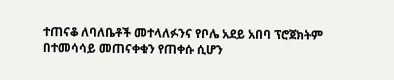ተጠናቆ ለባለቤቶች መተላለፉንና የቦሌ አደይ አበባ ፕሮጀክትም በተመሳሳይ መጠናቀቁን የጠቀሱ ሲሆን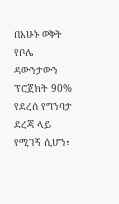በአሁኑ ወቅት የቦሌ ዳውንታውን ፕሮጀክት 90% የደረሰ የግንባታ ደረጃ ላይ የሚገኝ ሲሆን፣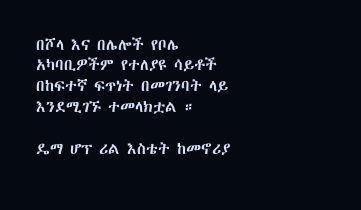በሾላ እና በሌሎች የቦሌ አካባቢዎችም የተለያዩ ሳይቶች በከፍተኛ ፍጥነት በመገንባት ላይ እንደሚገኙ ተመላክቷል ።

ዴማ ሆፕ ሪል እስቴት ከመኖሪያ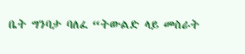ቤት ግንባታ ባለፈ “ትውልድ ላይ መስራት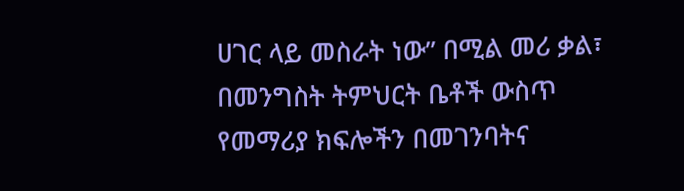ሀገር ላይ መስራት ነው” በሚል መሪ ቃል፣ በመንግስት ትምህርት ቤቶች ውስጥ የመማሪያ ክፍሎችን በመገንባትና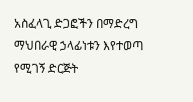አስፈላጊ ድጋፎችን በማድረግ ማህበራዊ ኃላፊነቱን እየተወጣ የሚገኝ ድርጅት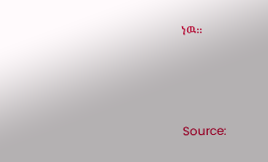ነዉ።






Source: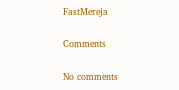FastMereja

Comments

No comments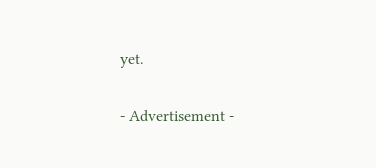yet.

- Advertisement -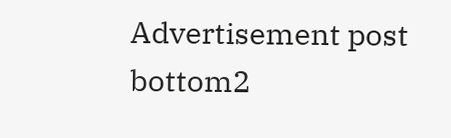Advertisement post bottom2